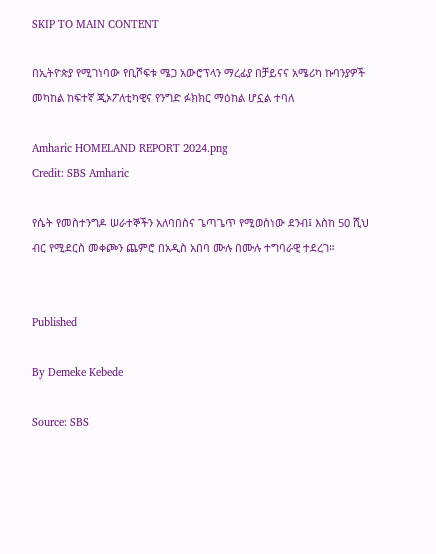SKIP TO MAIN CONTENT

በኢትዮጵያ የሚገነባው የቢሾፍቱ ሜጋ አውሮፕላን ማረፊያ በቻይናና አሜሪካ ኩባንያዎች መካከል ከፍተኛ ጂኦፖለቲካዊና የንግድ ፉክክር ማዕከል ሆኗል ተባለ

Amharic HOMELAND REPORT 2024.png
Credit: SBS Amharic

የሴት የመስተንግዶ ሠራተኞችን አለባበስና ጌጣጌጥ የሚወስነው ደንብ፤ እስከ 50 ሺህ ብር የሚደርስ መቀጮን ጨምሮ በአዲስ አበባ ሙሉ በሙሉ ተግባራዊ ተደረገ።


Published

By Demeke Kebede

Source: SBS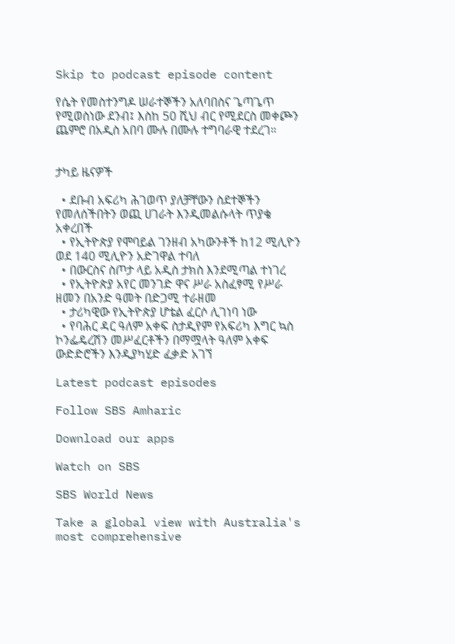Skip to podcast episode content

የሴት የመስተንግዶ ሠራተኞችን አለባበስና ጌጣጌጥ የሚወስነው ደንብ፤ እስከ 50 ሺህ ብር የሚደርስ መቀጮን ጨምሮ በአዲስ አበባ ሙሉ በሙሉ ተግባራዊ ተደረገ።


ታካይ ዜናዎች

  • ደቡብ አፍሪካ ሕገወጥ ያለቻቸውን ስደተኞችን የመለሰችበትን ወጪ ሀገራት እንዲመልሱላት ጥያቄ አቀረበች
  • የኢትዮጵያ የሞባይል ገንዘብ አካውንቶች ከ12 ሚሊዮን ወደ 140 ሚሊዮን አድገዋል ተባለ
  • በውርስና ስጦታ ላይ አዲስ ታክስ እንደሚጣል ተነገረ
  • የኢትዮጵያ አየር መንገድ ዋና ሥራ አስፈፃሚ የሥራ ዘመን በአንድ ዓመት በድጋሚ ተራዘመ
  • ታሪካዊው የኢትዮጵያ ሆቴል ፈርሶ ሊገነባ ነው
  • የባሕር ዳር ዓለም አቀፍ ስታዲየም የአፍሪካ እግር ኳስ ኮንፌዴረሽን መሥፈርቶችን በማሟላት ዓለም አቀፍ ውድድሮችን እንዲያካሂድ ፈቃድ አገኘ

Latest podcast episodes

Follow SBS Amharic

Download our apps

Watch on SBS

SBS World News

Take a global view with Australia's most comprehensive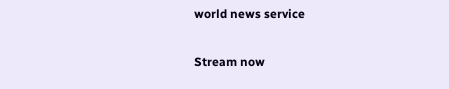world news service

Stream now